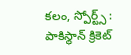కలం, స్పోర్ట్స్ : పాకిస్థాన్ క్రికెట్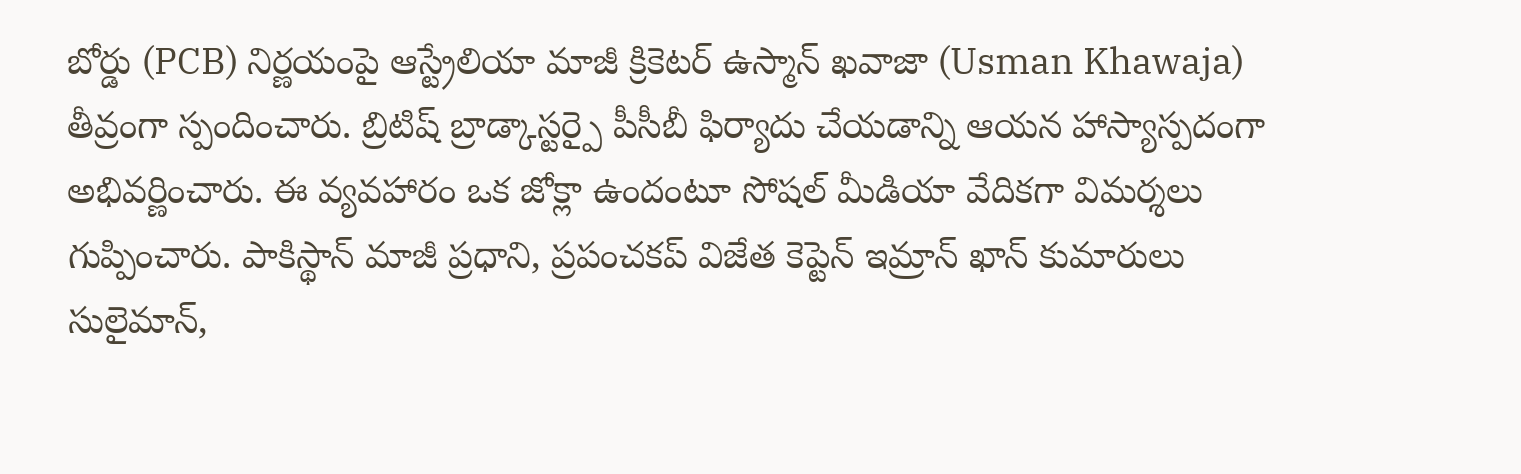బోర్డు (PCB) నిర్ణయంపై ఆస్ట్రేలియా మాజీ క్రికెటర్ ఉస్మాన్ ఖవాజా (Usman Khawaja) తీవ్రంగా స్పందించారు. బ్రిటిష్ బ్రాడ్కాస్టర్పై పీసీబీ ఫిర్యాదు చేయడాన్ని ఆయన హాస్యాస్పదంగా అభివర్ణించారు. ఈ వ్యవహారం ఒక జోక్లా ఉందంటూ సోషల్ మీడియా వేదికగా విమర్శలు గుప్పించారు. పాకిస్థాన్ మాజీ ప్రధాని, ప్రపంచకప్ విజేత కెప్టెన్ ఇమ్రాన్ ఖాన్ కుమారులు సులైమాన్,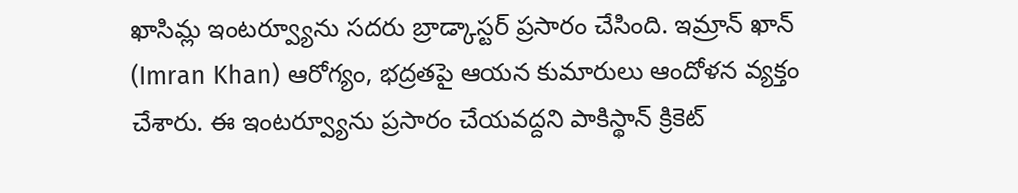ఖాసిమ్ల ఇంటర్వ్యూను సదరు బ్రాడ్కాస్టర్ ప్రసారం చేసింది. ఇమ్రాన్ ఖాన్ (Imran Khan) ఆరోగ్యం, భద్రతపై ఆయన కుమారులు ఆందోళన వ్యక్తం చేశారు. ఈ ఇంటర్వ్యూను ప్రసారం చేయవద్దని పాకిస్థాన్ క్రికెట్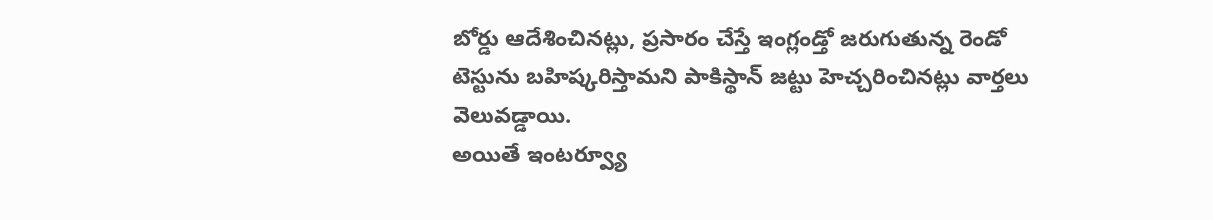బోర్డు ఆదేశించినట్లు, ప్రసారం చేస్తే ఇంగ్లండ్తో జరుగుతున్న రెండో టెస్టును బహిష్కరిస్తామని పాకిస్థాన్ జట్టు హెచ్చరించినట్లు వార్తలు వెలువడ్డాయి.
అయితే ఇంటర్వ్యూ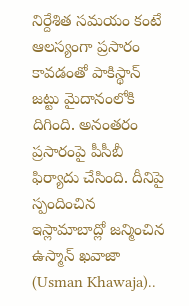నిర్దేశిత సమయం కంటే ఆలస్యంగా ప్రసారం కావడంతో పాకిస్థాన్ జట్టు మైదానంలోకి దిగింది. అనంతరం ప్రసారంపై పీసీబీ ఫిర్యాదు చేసింది. దీనిపై స్పందించిన ఇస్లామాబాద్లో జన్మించిన ఉస్మాన్ ఖవాజా (Usman Khawaja)..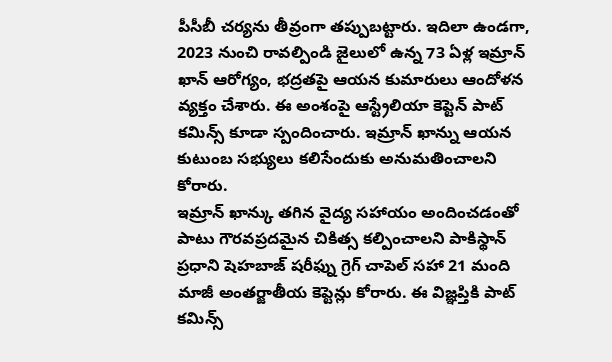పీసీబీ చర్యను తీవ్రంగా తప్పుబట్టారు. ఇదిలా ఉండగా, 2023 నుంచి రావల్పిండి జైలులో ఉన్న 73 ఏళ్ల ఇమ్రాన్ ఖాన్ ఆరోగ్యం, భద్రతపై ఆయన కుమారులు ఆందోళన వ్యక్తం చేశారు. ఈ అంశంపై ఆస్ట్రేలియా కెప్టెన్ పాట్ కమిన్స్ కూడా స్పందించారు. ఇమ్రాన్ ఖాన్ను ఆయన కుటుంబ సభ్యులు కలిసేందుకు అనుమతించాలని కోరారు.
ఇమ్రాన్ ఖాన్కు తగిన వైద్య సహాయం అందించడంతో పాటు గౌరవప్రదమైన చికిత్స కల్పించాలని పాకిస్థాన్ ప్రధాని షెహబాజ్ షరీఫ్ను గ్రెగ్ చాపెల్ సహా 21 మంది మాజీ అంతర్జాతీయ కెప్టెన్లు కోరారు. ఈ విజ్ఞప్తికి పాట్ కమిన్స్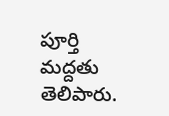పూర్తి మద్దతు తెలిపారు.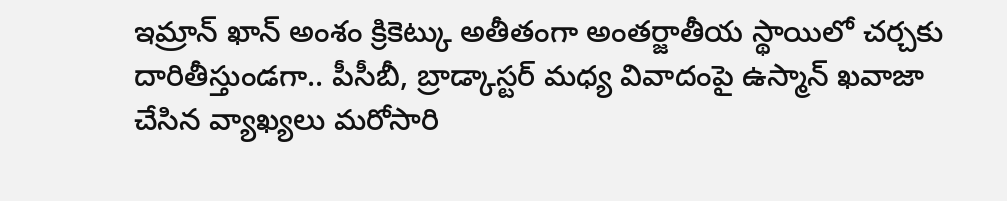ఇమ్రాన్ ఖాన్ అంశం క్రికెట్కు అతీతంగా అంతర్జాతీయ స్థాయిలో చర్చకు దారితీస్తుండగా.. పీసీబీ, బ్రాడ్కాస్టర్ మధ్య వివాదంపై ఉస్మాన్ ఖవాజా చేసిన వ్యాఖ్యలు మరోసారి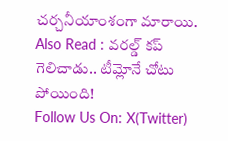చర్చనీయాంశంగా మారాయి.
Also Read : వరల్డ్ కప్ గెలిచాడు.. టీమ్లోనే చోటు పోయింది!
Follow Us On: X(Twitter)